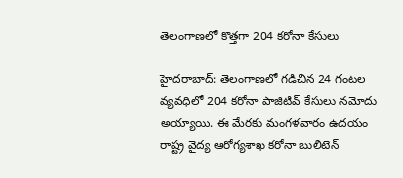తెలంగాణలో కొత్త‌గా 204 క‌రోనా కేసులు

హైద‌రాబాద్‌: తెలంగాణ‌లో గ‌డిచిన 24 గంటల వ్య‌వ‌ధిలో 204 క‌రోనా పాజిటివ్ కేసులు నమోదు అయ్యాయి. ఈ మేర‌కు మంగ‌ళ‌వారం ఉద‌యం రాష్ట్ర వైద్య ఆరోగ్య‌శాఖ క‌రోనా బులిటెన్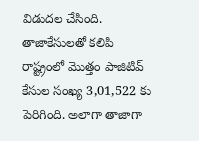విడుద‌ల చేసింది. తాజాకేసుల‌తో క‌లిపి రాష్ట్రంలో మొత్తం పాజిటివ్ కేసుల సంఖ్య 3,01,522 కు పెరిగింది. అలాగా తాజాగా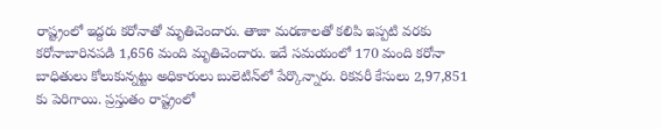రాష్ట్రంలో ఇద్దరు కరోనాతో మృతిచెందారు. తాజా మ‌ర‌ణాల‌తో క‌లిపి ఇప్పటి వరకు కరోనాబారినపడి 1,656 మంది మృతిచెందారు. ఇదే సమయంలో 170 మంది కరోనా బాధితులు కోలుకున్నట్టు అధికారులు బులెటిన్‌లో పేర్కొన్నారు. రికవరీ కేసులు 2,97,851 కు పెరిగాయి. ప్రస్తుతం రాష్ట్రంలో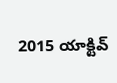2015 యాక్టివ్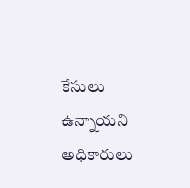కేసులు ఉన్నాయ‌ని అధికారులు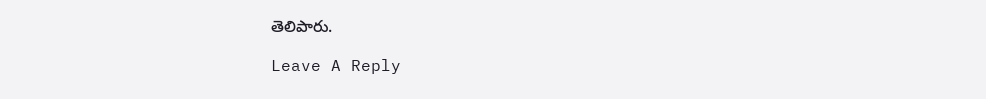తెలిపారు.

Leave A Reply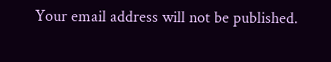Your email address will not be published.